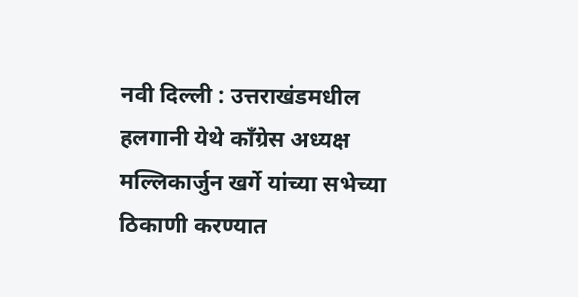नवी दिल्ली : उत्तराखंडमधील हलगानी येथे काँग्रेस अध्यक्ष मल्लिकार्जुन खर्गे यांच्या सभेच्या ठिकाणी करण्यात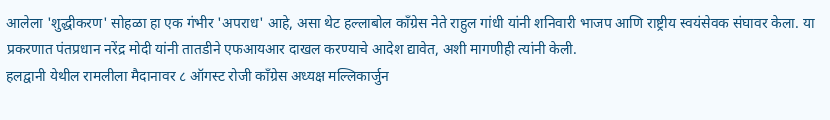आलेला 'शुद्धीकरण' सोहळा हा एक गंभीर 'अपराध' आहे, असा थेट हल्लाबोल काँग्रेस नेते राहुल गांधी यांनी शनिवारी भाजप आणि राष्ट्रीय स्वयंसेवक संघावर केला. या प्रकरणात पंतप्रधान नरेंद्र मोदी यांनी तातडीने एफआयआर दाखल करण्याचे आदेश द्यावेत, अशी मागणीही त्यांनी केली.
हलद्वानी येथील रामलीला मैदानावर ८ ऑगस्ट रोजी काँग्रेस अध्यक्ष मल्लिकार्जुन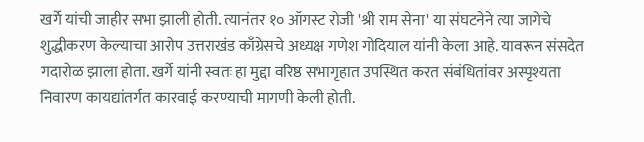खर्गे यांची जाहीर सभा झाली होती. त्यानंतर १० ऑगस्ट रोजी 'श्री राम सेना' या संघटनेने त्या जागेचे शुद्धीकरण केल्याचा आरोप उत्तराखंड काँग्रेसचे अध्यक्ष गणेश गोदियाल यांनी केला आहे. यावरून संसदेत गदारोळ झाला होता. खर्गे यांनी स्वतः हा मुद्दा वरिष्ठ सभागृहात उपस्थित करत संबंधितांवर अस्पृश्यता निवारण कायद्यांतर्गत कारवाई करण्याची मागणी केली होती.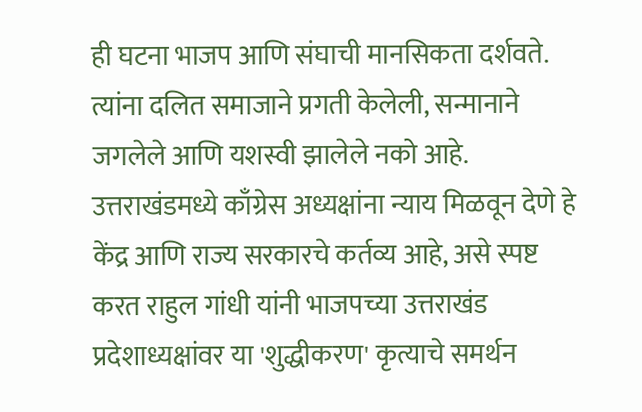ही घटना भाजप आणि संघाची मानसिकता दर्शवते. त्यांना दलित समाजाने प्रगती केलेली, सन्मानाने जगलेले आणि यशस्वी झालेले नको आहे. उत्तराखंडमध्ये काँग्रेस अध्यक्षांना न्याय मिळवून देणे हे केंद्र आणि राज्य सरकारचे कर्तव्य आहे, असे स्पष्ट करत राहुल गांधी यांनी भाजपच्या उत्तराखंड प्रदेशाध्यक्षांवर या 'शुद्धीकरण' कृत्याचे समर्थन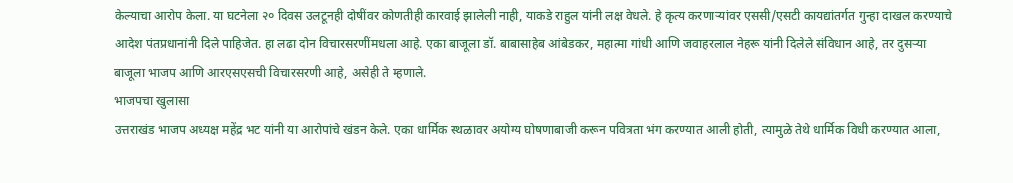केल्याचा आरोप केला. या घटनेला २० दिवस उलटूनही दोषींवर कोणतीही कारवाई झालेली नाही, याकडे राहुल यांनी लक्ष वेधले. हे कृत्य करणाऱ्यांवर एससी/एसटी कायद्यांतर्गत गुन्हा दाखल करण्याचे आदेश पंतप्रधानांनी दिले पाहिजेत. हा लढा दोन विचारसरणींमधला आहे. एका बाजूला डॉ. बाबासाहेब आंबेडकर, महात्मा गांधी आणि जवाहरलाल नेहरू यांनी दिलेले संविधान आहे, तर दुसऱ्या बाजूला भाजप आणि आरएसएसची विचारसरणी आहे, असेही ते म्हणाले.
भाजपचा खुलासा
उत्तराखंड भाजप अध्यक्ष महेंद्र भट यांनी या आरोपांचे खंडन केले. एका धार्मिक स्थळावर अयोग्य घोषणाबाजी करून पवित्रता भंग करण्यात आली होती, त्यामुळे तेथे धार्मिक विधी करण्यात आला,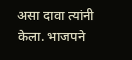असा दावा त्यांनी केला. भाजपने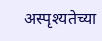अस्पृश्यतेच्या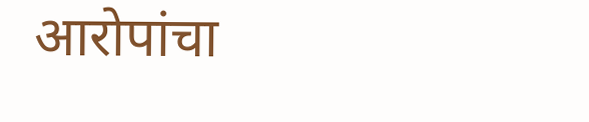आरोपांचा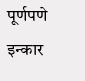पूर्णपणे इन्कार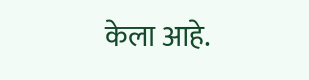केला आहे.